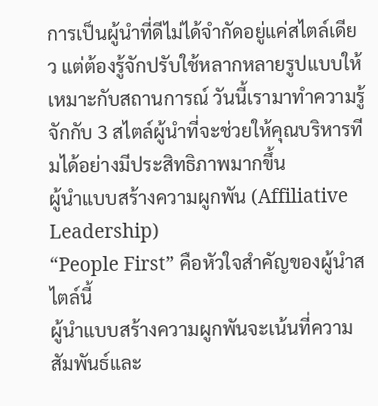การเป็นผู้นำที่ดีไม่ได้จำกัดอยู่แค่สไตล์เดียว แต่ต้องรู้จักปรับใช้หลากหลายรูปแบบให้เหมาะกับสถานการณ์ วันนี้เรามาทำความรู้จักกับ 3 สไตล์ผู้นำที่จะช่วยให้คุณบริหารทีมได้อย่างมีประสิทธิภาพมากขึ้น
ผู้นำแบบสร้างความผูกพัน (Affiliative Leadership)
“People First” คือหัวใจสำคัญของผู้นำสไตล์นี้
ผู้นำแบบสร้างความผูกพันจะเน้นที่ความสัมพันธ์และ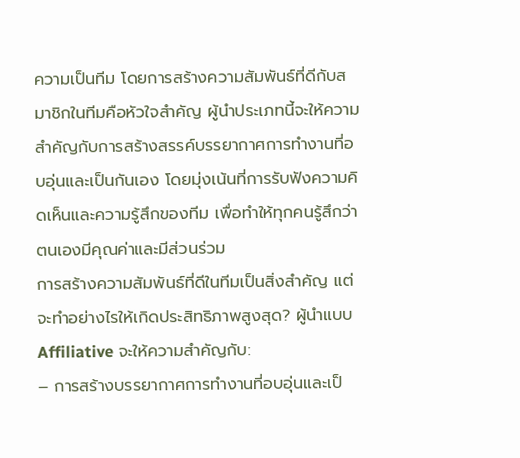ความเป็นทีม โดยการสร้างความสัมพันธ์ที่ดีกับสมาชิกในทีมคือหัวใจสำคัญ ผู้นำประเภทนี้จะให้ความสำคัญกับการสร้างสรรค์บรรยากาศการทำงานที่อบอุ่นและเป็นกันเอง โดยมุ่งเน้นที่การรับฟังความคิดเห็นและความรู้สึกของทีม เพื่อทำให้ทุกคนรู้สึกว่าตนเองมีคุณค่าและมีส่วนร่วม
การสร้างความสัมพันธ์ที่ดีในทีมเป็นสิ่งสำคัญ แต่จะทำอย่างไรให้เกิดประสิทธิภาพสูงสุด? ผู้นำแบบ Affiliative จะให้ความสำคัญกับ:
– การสร้างบรรยากาศการทำงานที่อบอุ่นและเป็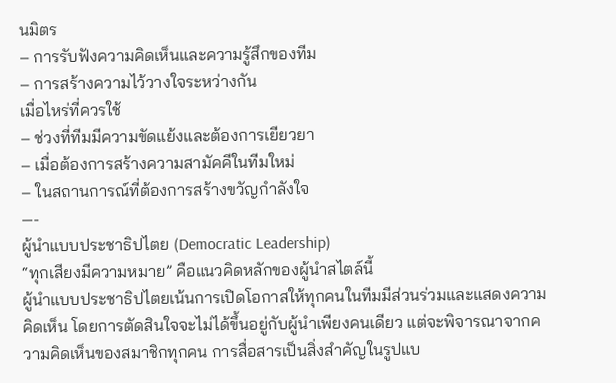นมิตร
– การรับฟังความคิดเห็นและความรู้สึกของทีม
– การสร้างความไว้วางใจระหว่างกัน
เมื่อไหร่ที่ควรใช้
– ช่วงที่ทีมมีความขัดแย้งและต้องการเยียวยา
– เมื่อต้องการสร้างความสามัคคีในทีมใหม่
– ในสถานการณ์ที่ต้องการสร้างขวัญกำลังใจ
—-
ผู้นำแบบประชาธิปไตย (Democratic Leadership)
“ทุกเสียงมีความหมาย” คือแนวคิดหลักของผู้นำสไตล์นี้
ผู้นำแบบประชาธิปไตยเน้นการเปิดโอกาสให้ทุกคนในทีมมีส่วนร่วมและแสดงความคิดเห็น โดยการตัดสินใจจะไม่ได้ขึ้นอยู่กับผู้นำเพียงคนเดียว แต่จะพิจารณาจากความคิดเห็นของสมาชิกทุกคน การสื่อสารเป็นสิ่งสำคัญในรูปแบ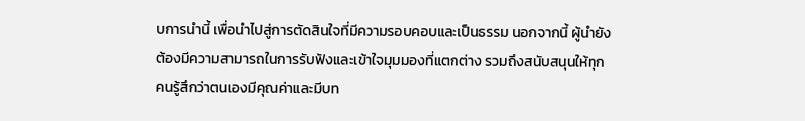บการนำนี้ เพื่อนำไปสู่การตัดสินใจที่มีความรอบคอบและเป็นธรรม นอกจากนี้ ผู้นำยังต้องมีความสามารถในการรับฟังและเข้าใจมุมมองที่แตกต่าง รวมถึงสนับสนุนให้ทุกคนรู้สึกว่าตนเองมีคุณค่าและมีบท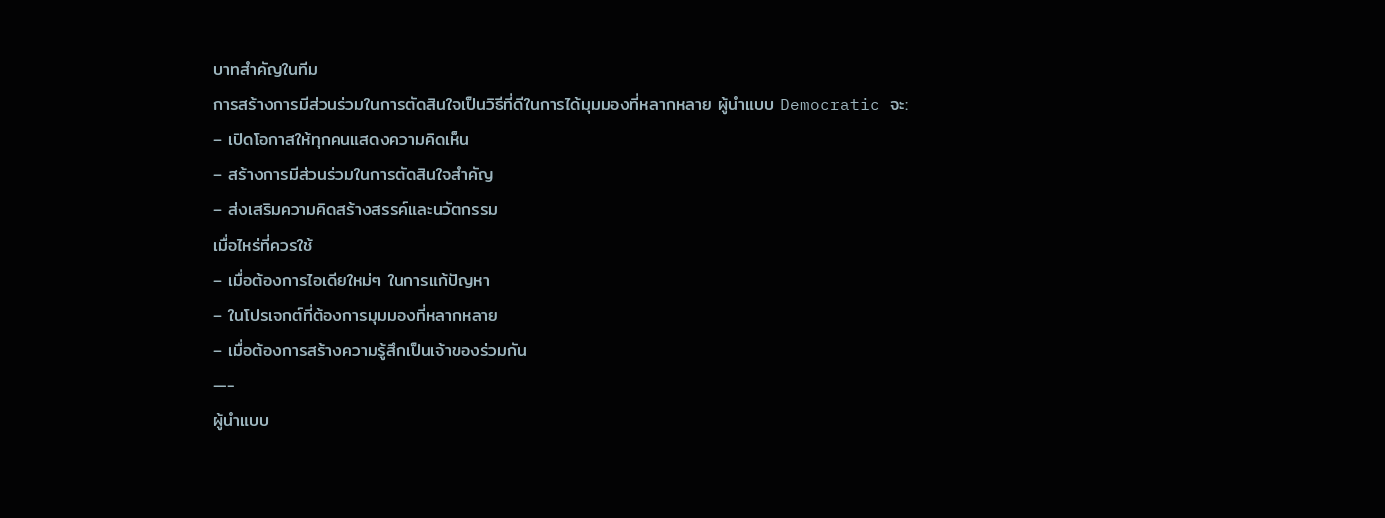บาทสำคัญในทีม
การสร้างการมีส่วนร่วมในการตัดสินใจเป็นวิธีที่ดีในการได้มุมมองที่หลากหลาย ผู้นำแบบ Democratic จะ:
– เปิดโอกาสให้ทุกคนแสดงความคิดเห็น
– สร้างการมีส่วนร่วมในการตัดสินใจสำคัญ
– ส่งเสริมความคิดสร้างสรรค์และนวัตกรรม
เมื่อไหร่ที่ควรใช้
– เมื่อต้องการไอเดียใหม่ๆ ในการแก้ปัญหา
– ในโปรเจกต์ที่ต้องการมุมมองที่หลากหลาย
– เมื่อต้องการสร้างความรู้สึกเป็นเจ้าของร่วมกัน
—-
ผู้นำแบบ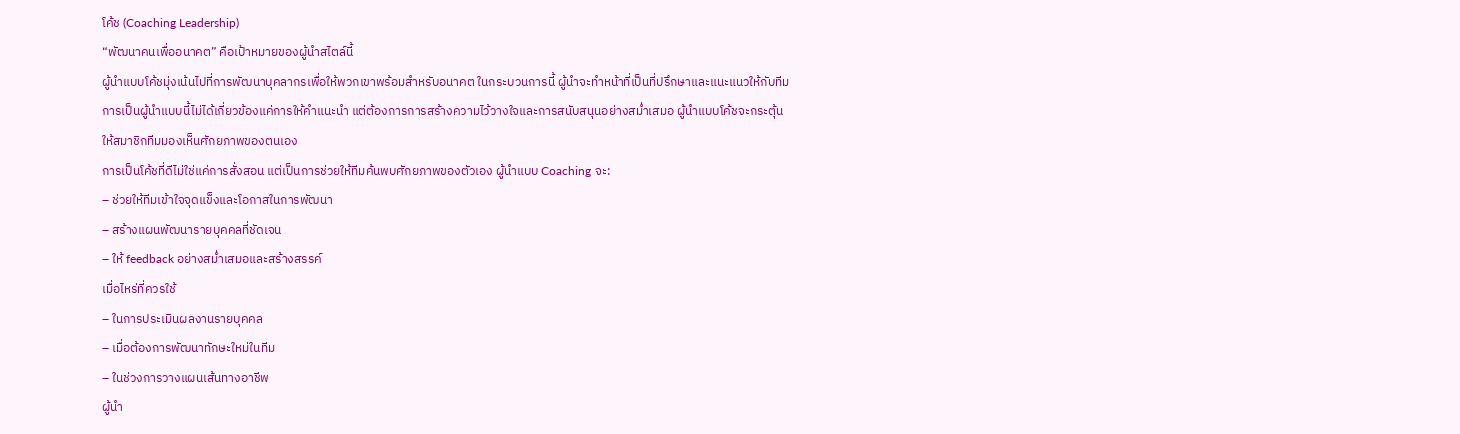โค้ช (Coaching Leadership)
“พัฒนาคนเพื่ออนาคต” คือเป้าหมายของผู้นำสไตล์นี้
ผู้นำแบบโค้ชมุ่งเน้นไปที่การพัฒนาบุคลากรเพื่อให้พวกเขาพร้อมสำหรับอนาคต ในกระบวนการนี้ ผู้นำจะทำหน้าที่เป็นที่ปรึกษาและแนะแนวให้กับทีม การเป็นผู้นำแบบนี้ไม่ได้เกี่ยวข้องแค่การให้คำแนะนำ แต่ต้องการการสร้างความไว้วางใจและการสนับสนุนอย่างสม่ำเสมอ ผู้นำแบบโค้ชจะกระตุ้นให้สมาชิกทีมมองเห็นศักยภาพของตนเอง
การเป็นโค้ชที่ดีไม่ใช่แค่การสั่งสอน แต่เป็นการช่วยให้ทีมค้นพบศักยภาพของตัวเอง ผู้นำแบบ Coaching จะ:
– ช่วยให้ทีมเข้าใจจุดแข็งและโอกาสในการพัฒนา
– สร้างแผนพัฒนารายบุคคลที่ชัดเจน
– ให้ feedback อย่างสม่ำเสมอและสร้างสรรค์
เมื่อไหร่ที่ควรใช้
– ในการประเมินผลงานรายบุคคล
– เมื่อต้องการพัฒนาทักษะใหม่ในทีม
– ในช่วงการวางแผนเส้นทางอาชีพ
ผู้นำ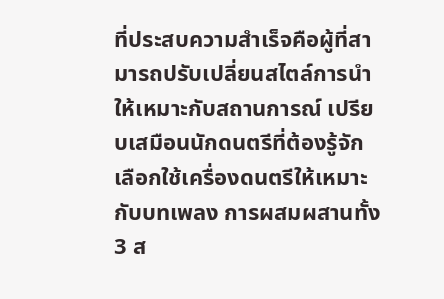ที่ประสบความสำเร็จคือผู้ที่สามารถปรับเปลี่ยนสไตล์การนำให้เหมาะกับสถานการณ์ เปรียบเสมือนนักดนตรีที่ต้องรู้จักเลือกใช้เครื่องดนตรีให้เหมาะกับบทเพลง การผสมผสานทั้ง 3 ส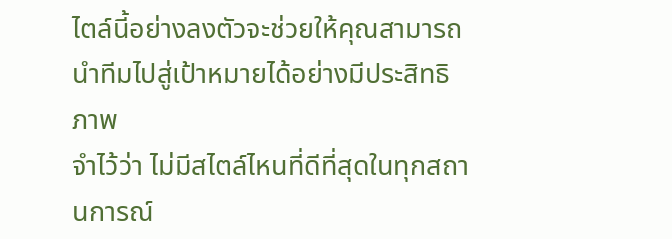ไตล์นี้อย่างลงตัวจะช่วยให้คุณสามารถนำทีมไปสู่เป้าหมายได้อย่างมีประสิทธิภาพ
จำไว้ว่า ไม่มีสไตล์ไหนที่ดีที่สุดในทุกสถานการณ์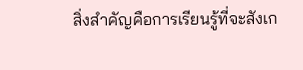สิ่งสำคัญคือการเรียนรู้ที่จะสังเก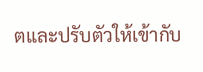ตและปรับตัวให้เข้ากับ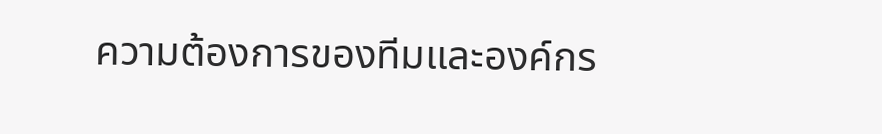ความต้องการของทีมและองค์กร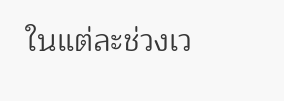ในแต่ละช่วงเว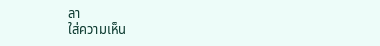ลา
ใส่ความเห็น